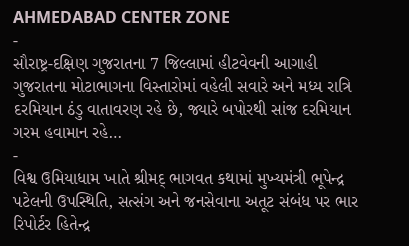AHMEDABAD CENTER ZONE
-
સૌરાષ્ટ્ર-દક્ષિણ ગુજરાતના 7 જિલ્લામાં હીટવેવની આગાહી
ગુજરાતના મોટાભાગના વિસ્તારોમાં વહેલી સવારે અને મધ્ય રાત્રિ દરમિયાન ઠંડુ વાતાવરણ રહે છે, જ્યારે બપોરથી સાંજ દરમિયાન ગરમ હવામાન રહે…
-
વિશ્વ ઉમિયાધામ ખાતે શ્રીમદ્ ભાગવત કથામાં મુખ્યમંત્રી ભૂપેન્દ્ર પટેલની ઉપસ્થિતિ, સત્સંગ અને જનસેવાના અતૂટ સંબંધ પર ભાર
રિપોર્ટર હિતેન્દ્ર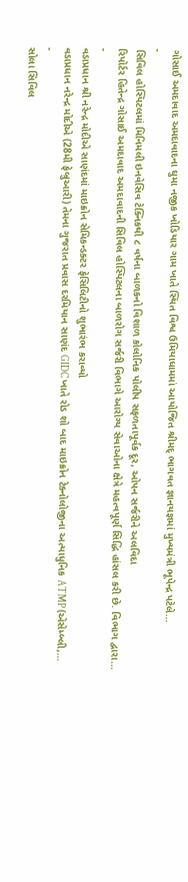ગોસાઈ અમદાવાદ અમદાવાદના ઘુમા નજીક ખોડિયાર ગામ ખાતે સ્થિત વિશ્વ ઉમિયાધામમાં આયોજિત શ્રીમદ્ ભાગવત જ્ઞાનયજ્ઞમાં મુખ્યમંત્રી ભૂપેન્દ્ર પટેલે…
-
સિવિલ હોસ્પિટલમાં મિનિમલી ઇનવેસિવ ટેક્નિકથી ૮ વર્ષના બાળકનો વિશાળ કોલોનિક પોલીપ સફળતાપૂર્વક દૂર, ઓપન સર્જરીને અલવિદા
રિપોર્ટર હિતેન્દ્ર ગોસાઈ અમદાવાદ અમદાવાદની સિવિલ હોસ્પિટલના બાળરોગ સર્જરી વિભાગે આરોગ્ય સેવાઓના ક્ષેત્રે મહત્વપૂર્ણ સિદ્ધિ હાંસલ કરી છે. વિભાગ દ્વારા…
-
વડાપ્રધાન શ્રી નરેન્દ્ર મોદીએ સાણંદમાં માઇક્રોન સેમિકન્ડક્ટર ફેસિલિટીનો શુભારંભ કરાવ્યો
વડાપ્રધાન નરેન્દ્ર મોદીએ (28મી ફેબ્રુઆરી) તેમના ગુજરાત પ્રવાસ દરમિયાન સાણંદ GIDC ખાતે રોડ શો બાદ માઇક્રોન ટેક્નોલોજીના અત્યાધુનિક ATMP (એસેમ્બ્લી,…
-
સોલા સિવિલ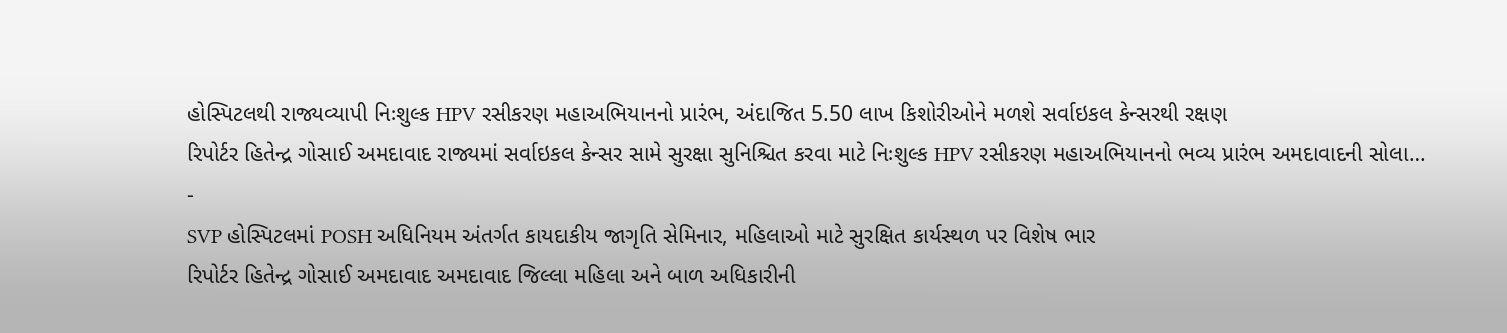હોસ્પિટલથી રાજ્યવ્યાપી નિઃશુલ્ક HPV રસીકરણ મહાઅભિયાનનો પ્રારંભ, અંદાજિત 5.50 લાખ કિશોરીઓને મળશે સર્વાઇકલ કેન્સરથી રક્ષણ
રિપોર્ટર હિતેન્દ્ર ગોસાઈ અમદાવાદ રાજ્યમાં સર્વાઇકલ કેન્સર સામે સુરક્ષા સુનિશ્ચિત કરવા માટે નિઃશુલ્ક HPV રસીકરણ મહાઅભિયાનનો ભવ્ય પ્રારંભ અમદાવાદની સોલા…
-
SVP હોસ્પિટલમાં POSH અધિનિયમ અંતર્ગત કાયદાકીય જાગૃતિ સેમિનાર, મહિલાઓ માટે સુરક્ષિત કાર્યસ્થળ પર વિશેષ ભાર
રિપોર્ટર હિતેન્દ્ર ગોસાઈ અમદાવાદ અમદાવાદ જિલ્લા મહિલા અને બાળ અધિકારીની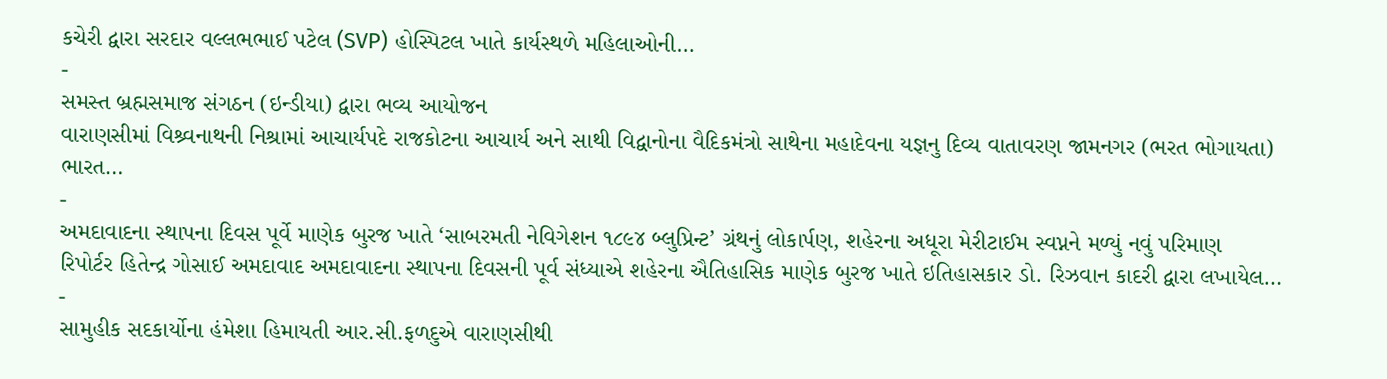કચેરી દ્વારા સરદાર વલ્લભભાઈ પટેલ (SVP) હોસ્પિટલ ખાતે કાર્યસ્થળે મહિલાઓની…
-
સમસ્ત બ્રહ્મસમાજ સંગઠન (ઇન્ડીયા) દ્વારા ભવ્ય આયોજન
વારાણસીમાં વિશ્ર્વનાથની નિશ્રામાં આચાર્યપદે રાજકોટના આચાર્ય અને સાથી વિદ્વાનોના વૈદિકમંત્રો સાથેના મહાદેવના યજ્ઞનુ દિવ્ય વાતાવરણ જામનગર (ભરત ભોગાયતા) ભારત…
-
અમદાવાદના સ્થાપના દિવસ પૂર્વે માણેક બુરજ ખાતે ‘સાબરમતી નેવિગેશન ૧૮૯૪ બ્લુપ્રિન્ટ’ ગ્રંથનું લોકાર્પણ, શહેરના અધૂરા મેરીટાઈમ સ્વપ્નને મળ્યું નવું પરિમાણ
રિપોર્ટર હિતેન્દ્ર ગોસાઈ અમદાવાદ અમદાવાદના સ્થાપના દિવસની પૂર્વ સંધ્યાએ શહેરના ઐતિહાસિક માણેક બુરજ ખાતે ઇતિહાસકાર ડો. રિઝવાન કાદરી દ્વારા લખાયેલ…
-
સામુહીક સદકાર્યોના હંમેશા હિમાયતી આર.સી.ફળદુએ વારાણસીથી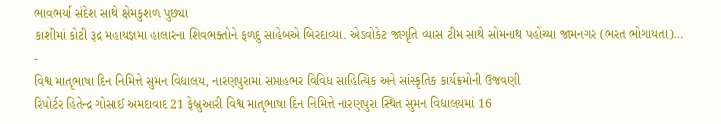ભાવભર્યા સંદેશ સાથે ક્ષેમકુશળ પુછ્યા
કાશીમાં કોટી રૂદ્ર મહાયજ્ઞમા હાલારના શિવભક્તોને ફળદુ સાહેબએ બિરદાવ્યા. એડવોકેટ જાગૃતિ વ્યાસ ટીમ સાથે સોમનાથ પહોંચ્યા જામનગર (ભરત ભોગાયતા)…
-
વિશ્વ માતૃભાષા દિન નિમિત્તે સુમન વિદ્યાલય, નારણપુરામાં સપ્તાહભર વિવિધ સાહિત્યિક અને સાંસ્કૃતિક કાર્યક્રમોની ઉજવણી
રિપોર્ટર હિતેન્દ્ર ગોસાઈ અમદાવાદ 21 ફેબ્રુઆરી વિશ્વ માતૃભાષા દિન નિમિત્તે નારણપુરા સ્થિત સુમન વિદ્યાલયમાં 16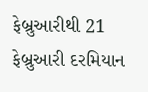ફેબ્રુઆરીથી 21 ફેબ્રુઆરી દરમિયાન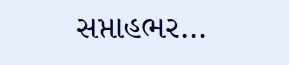સપ્તાહભર…